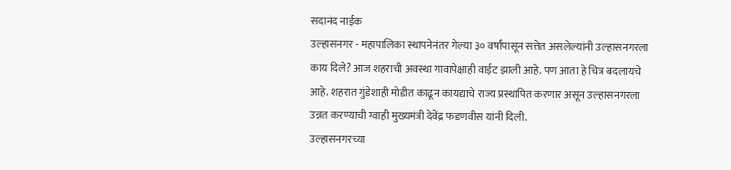सदानंद नाईक
उल्हासनगर - महापालिका स्थापनेनंतर गेल्या ३० वर्षांपासून सत्तेत असलेल्यांनी उल्हासनगरला काय दिले? आज शहराची अवस्था गावापेक्षाही वाईट झाली आहे. पण आता हे चित्र बदलायचे आहे. शहरात गुंडेशाही मोडीत काढून कायद्याचे राज्य प्रस्थापित करणार असून उल्हासनगरला उन्नत करण्याची ग्वाही मुख्यमंत्री देवेंद्र फडणवीस यांनी दिली.
उल्हासनगरच्या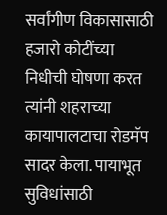सर्वांगीण विकासासाठी हजारो कोटींच्या निधीची घोषणा करत त्यांनी शहराच्या कायापालटाचा रोडमॅप सादर केला. पायाभूत सुविधांसाठी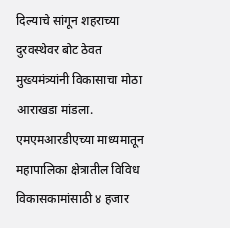दिल्याचे सांगून शहराच्या दुरवस्थेवर बोट ठेवत मुख्यमंत्र्यांनी विकासाचा मोठा आराखडा मांडला. एमएमआरडीएच्या माध्यमातून महापालिका क्षेत्रातील विविध विकासकामांसाठी ४ हजार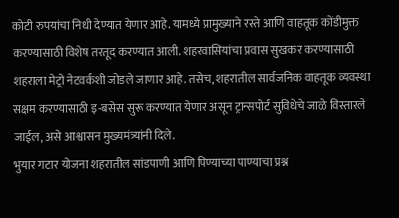कोटी रुपयांचा निधी देण्यात येणार आहे. यामध्ये प्रामुख्याने रस्ते आणि वाहतूक कोंडीमुक्त करण्यासाठी विशेष तरतूद करण्यात आली. शहरवासियांचा प्रवास सुखकर करण्यासाठी शहराला मेट्रो नेटवर्कशी जोडले जाणार आहे. तसेच, शहरातील सार्वजनिक वाहतूक व्यवस्था सक्षम करण्यासाठी इ-बसेस सुरू करण्यात येणार असून ट्रान्सपोर्ट सुविधेचे जाळे विस्तारले जाईल, असे आश्वासन मुख्यमंत्र्यांनी दिले.
भुयार गटार योजना शहरातील सांडपाणी आणि पिण्याच्या पाण्याचा प्रश्न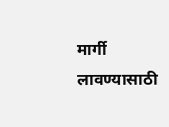मार्गी लावण्यासाठी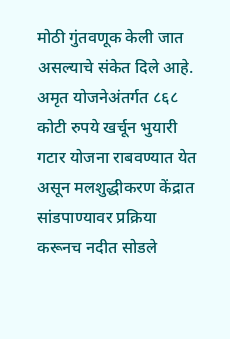मोठी गुंतवणूक केली जात असल्याचे संकेत दिले आहे. अमृत योजनेअंतर्गत ८६८ कोटी रुपये खर्चून भुयारी गटार योजना राबवण्यात येत असून मलशुद्धीकरण केंद्रात सांडपाण्यावर प्रक्रिया करूनच नदीत सोडले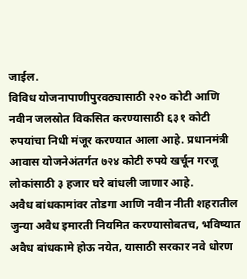जाईल.
विविध योजनापाणीपुरवठ्यासाठी २२० कोटी आणि नवीन जलस्रोत विकसित करण्यासाठी ६३१ कोटी रुपयांचा निधी मंजूर करण्यात आला आहे. प्रधानमंत्री आवास योजनेअंतर्गत ७२४ कोटी रुपये खर्चून गरजू लोकांसाठी ३ हजार घरे बांधली जाणार आहे.
अवैध बांधकामांवर तोडगा आणि नवीन नीती शहरातील जुन्या अवैध इमारती नियमित करण्यासोबतच, भविष्यात अवैध बांधकामे होऊ नयेत, यासाठी सरकार नवे धोरण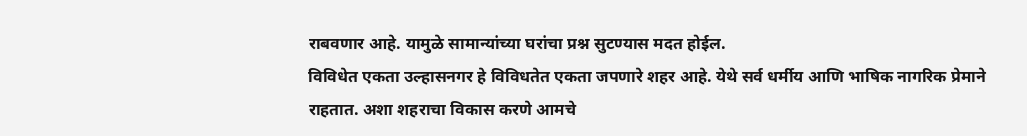राबवणार आहे. यामुळे सामान्यांच्या घरांचा प्रश्न सुटण्यास मदत होईल.
विविधेत एकता उल्हासनगर हे विविधतेत एकता जपणारे शहर आहे. येथे सर्व धर्मीय आणि भाषिक नागरिक प्रेमाने राहतात. अशा शहराचा विकास करणे आमचे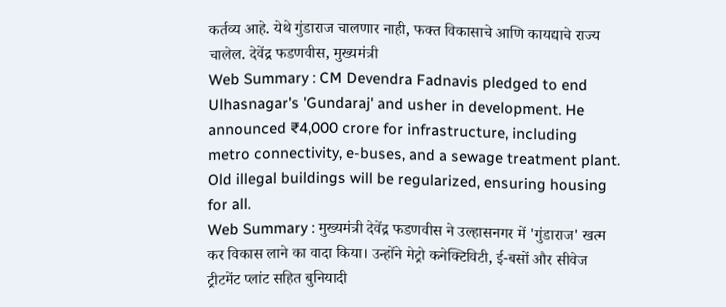कर्तव्य आहे. येथे गुंडाराज चालणार नाही, फक्त विकासाचे आणि कायद्याचे राज्य चालेल. देवेंद्र फडणवीस, मुख्यमंत्री
Web Summary : CM Devendra Fadnavis pledged to end Ulhasnagar's 'Gundaraj' and usher in development. He announced ₹4,000 crore for infrastructure, including metro connectivity, e-buses, and a sewage treatment plant. Old illegal buildings will be regularized, ensuring housing for all.
Web Summary : मुख्यमंत्री देवेंद्र फडणवीस ने उल्हासनगर में 'गुंडाराज' खत्म कर विकास लाने का वादा किया। उन्होंने मेट्रो कनेक्टिविटी, ई-बसों और सीवेज ट्रीटमेंट प्लांट सहित बुनियादी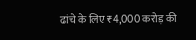ढांचे के लिए ₹4,000 करोड़ की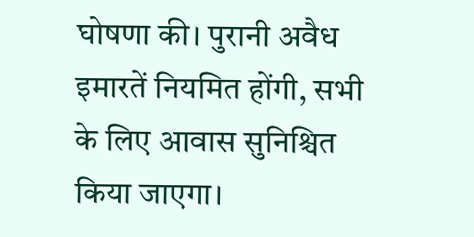घोषणा की। पुरानी अवैध इमारतें नियमित होंगी, सभी के लिए आवास सुनिश्चित किया जाएगा।